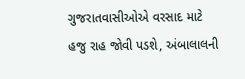ગુજરાતવાસીઓએ વરસાદ માટે હજુ રાહ જોવી પડશે, અંબાલાલની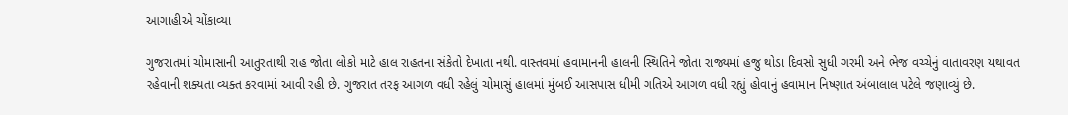આગાહીએ ચોંકાવ્યા

ગુજરાતમાં ચોમાસાની આતુરતાથી રાહ જોતા લોકો માટે હાલ રાહતના સંકેતો દેખાતા નથી. વાસ્તવમાં હવામાનની હાલની સ્થિતિને જોતા રાજ્યમાં હજુ થોડા દિવસો સુધી ગરમી અને ભેજ વચ્ચેનું વાતાવરણ યથાવત રહેવાની શક્યતા વ્યક્ત કરવામાં આવી રહી છે. ગુજરાત તરફ આગળ વધી રહેલું ચોમાસું હાલમાં મુંબઈ આસપાસ ધીમી ગતિએ આગળ વધી રહ્યું હોવાનું હવામાન નિષ્ણાત અંબાલાલ પટેલે જણાવ્યું છે.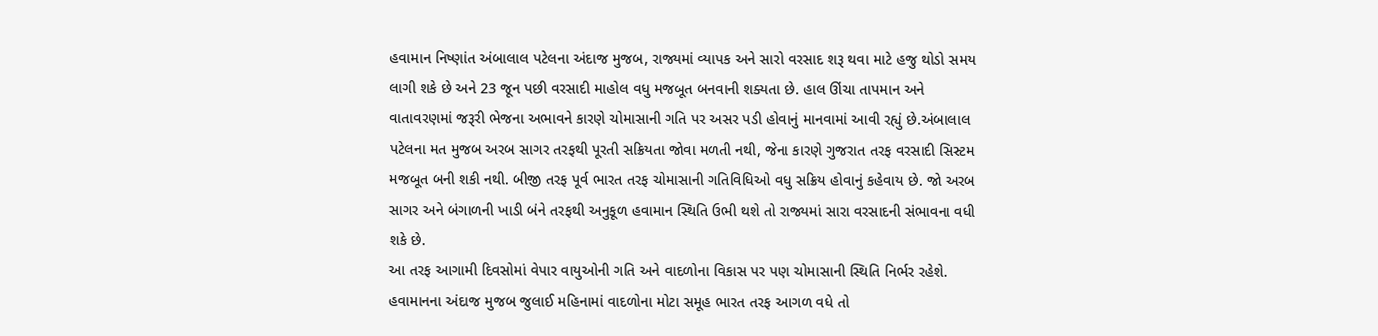હવામાન નિષ્ણાંત અંબાલાલ પટેલના અંદાજ મુજબ, રાજ્યમાં વ્યાપક અને સારો વરસાદ શરૂ થવા માટે હજુ થોડો સમય લાગી શકે છે અને 23 જૂન પછી વરસાદી માહોલ વધુ મજબૂત બનવાની શક્યતા છે. હાલ ઊંચા તાપમાન અને વાતાવરણમાં જરૂરી ભેજના અભાવને કારણે ચોમાસાની ગતિ પર અસર પડી હોવાનું માનવામાં આવી રહ્યું છે.અંબાલાલ પટેલના મત મુજબ અરબ સાગર તરફથી પૂરતી સક્રિયતા જોવા મળતી નથી, જેના કારણે ગુજરાત તરફ વરસાદી સિસ્ટમ મજબૂત બની શકી નથી. બીજી તરફ પૂર્વ ભારત તરફ ચોમાસાની ગતિવિધિઓ વધુ સક્રિય હોવાનું કહેવાય છે. જો અરબ સાગર અને બંગાળની ખાડી બંને તરફથી અનુકૂળ હવામાન સ્થિતિ ઉભી થશે તો રાજ્યમાં સારા વરસાદની સંભાવના વધી શકે છે.
આ તરફ આગામી દિવસોમાં વેપાર વાયુઓની ગતિ અને વાદળોના વિકાસ પર પણ ચોમાસાની સ્થિતિ નિર્ભર રહેશે. હવામાનના અંદાજ મુજબ જુલાઈ મહિનામાં વાદળોના મોટા સમૂહ ભારત તરફ આગળ વધે તો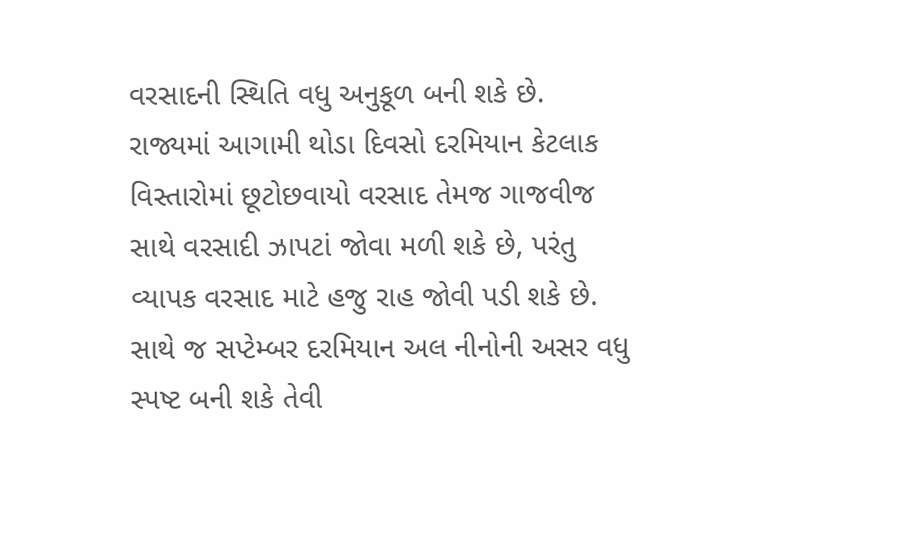વરસાદની સ્થિતિ વધુ અનુકૂળ બની શકે છે.
રાજ્યમાં આગામી થોડા દિવસો દરમિયાન કેટલાક વિસ્તારોમાં છૂટોછવાયો વરસાદ તેમજ ગાજવીજ સાથે વરસાદી ઝાપટાં જોવા મળી શકે છે, પરંતુ વ્યાપક વરસાદ માટે હજુ રાહ જોવી પડી શકે છે. સાથે જ સપ્ટેમ્બર દરમિયાન અલ નીનોની અસર વધુ સ્પષ્ટ બની શકે તેવી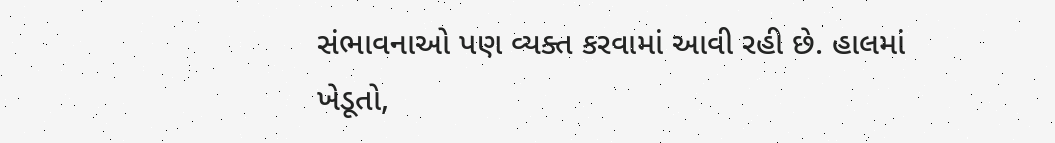સંભાવનાઓ પણ વ્યક્ત કરવામાં આવી રહી છે. હાલમાં ખેડૂતો,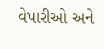વેપારીઓ અને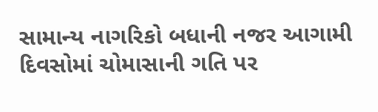સામાન્ય નાગરિકો બધાની નજર આગામી દિવસોમાં ચોમાસાની ગતિ પર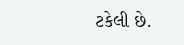ટકેલી છે.